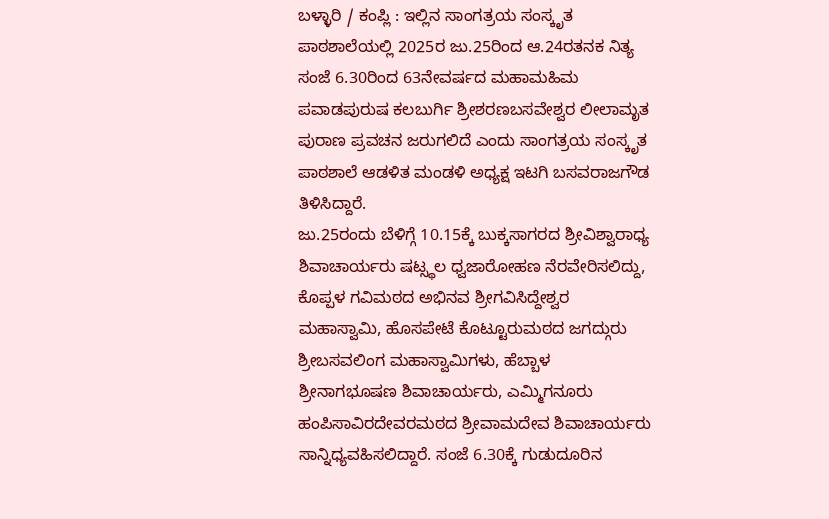ಬಳ್ಳಾರಿ / ಕಂಪ್ಲಿ : ಇಲ್ಲಿನ ಸಾಂಗತ್ರಯ ಸಂಸ್ಕೃತ ಪಾಠಶಾಲೆಯಲ್ಲಿ 2025ರ ಜು.25ರಿಂದ ಆ.24ರತನಕ ನಿತ್ಯ ಸಂಜೆ 6.30ರಿಂದ 63ನೇವರ್ಷದ ಮಹಾಮಹಿಮ ಪವಾಡಪುರುಷ ಕಲಬುರ್ಗಿ ಶ್ರೀಶರಣಬಸವೇಶ್ವರ ಲೀಲಾಮೃತ ಪುರಾಣ ಪ್ರವಚನ ಜರುಗಲಿದೆ ಎಂದು ಸಾಂಗತ್ರಯ ಸಂಸ್ಕೃತ ಪಾಠಶಾಲೆ ಆಡಳಿತ ಮಂಡಳಿ ಅಧ್ಯಕ್ಷ ಇಟಗಿ ಬಸವರಾಜಗೌಡ ತಿಳಿಸಿದ್ದಾರೆ.
ಜು.25ರಂದು ಬೆಳಿಗ್ಗೆ 10.15ಕ್ಕೆ ಬುಕ್ಕಸಾಗರದ ಶ್ರೀವಿಶ್ವಾರಾಧ್ಯ ಶಿವಾಚಾರ್ಯರು ಷಟ್ಸ್ಥಲ ಧ್ವಜಾರೋಹಣ ನೆರವೇರಿಸಲಿದ್ದು, ಕೊಪ್ಪಳ ಗವಿಮಠದ ಅಭಿನವ ಶ್ರೀಗವಿಸಿದ್ದೇಶ್ವರ ಮಹಾಸ್ವಾಮಿ, ಹೊಸಪೇಟೆ ಕೊಟ್ಟೂರುಮಠದ ಜಗದ್ಗುರು ಶ್ರೀಬಸವಲಿಂಗ ಮಹಾಸ್ವಾಮಿಗಳು, ಹೆಬ್ಬಾಳ ಶ್ರೀನಾಗಭೂಷಣ ಶಿವಾಚಾರ್ಯರು, ಎಮ್ಮಿಗನೂರು ಹಂಪಿಸಾವಿರದೇವರಮಠದ ಶ್ರೀವಾಮದೇವ ಶಿವಾಚಾರ್ಯರು ಸಾನ್ನಿಧ್ಯವಹಿಸಲಿದ್ದಾರೆ. ಸಂಜೆ 6.30ಕ್ಕೆ ಗುಡುದೂರಿನ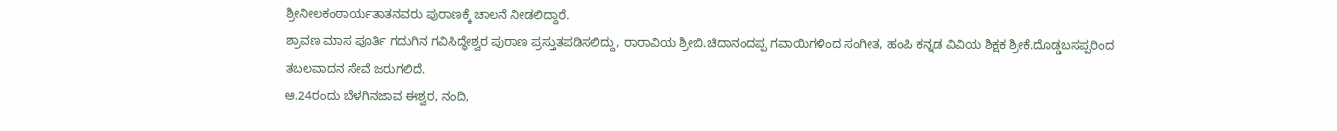ಶ್ರೀನೀಲಕಂಠಾರ್ಯತಾತನವರು ಪುರಾಣಕ್ಕೆ ಚಾಲನೆ ನೀಡಲಿದ್ದಾರೆ.
ಶ್ರಾವಣ ಮಾಸ ಪೂರ್ತಿ ಗದುಗಿನ ಗವಿಸಿದ್ಧೇಶ್ವರ ಪುರಾಣ ಪ್ರಸ್ತುತಪಡಿಸಲಿದ್ದು, ರಾರಾವಿಯ ಶ್ರೀಬಿ.ಚಿದಾನಂದಪ್ಪ ಗವಾಯಿಗಳಿಂದ ಸಂಗೀತ, ಹಂಪಿ ಕನ್ನಡ ವಿವಿಯ ಶಿಕ್ಷಕ ಶ್ರೀಕೆ.ದೊಡ್ಡಬಸಪ್ಪರಿಂದ ತಬಲವಾದನ ಸೇವೆ ಜರುಗಲಿದೆ.
ಆ.24ರಂದು ಬೆಳಗಿನಜಾವ ಈಶ್ವರ, ನಂದಿ,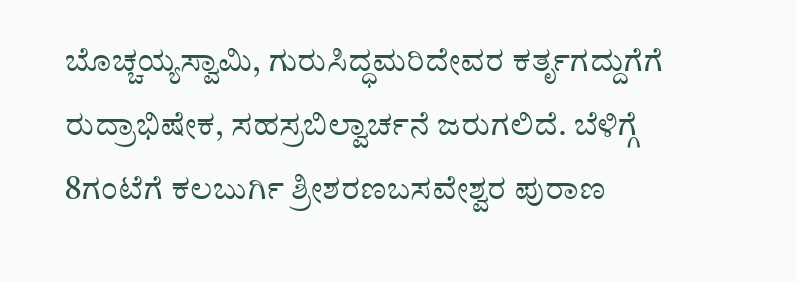ಬೊಚ್ಚಯ್ಯಸ್ವಾಮಿ, ಗುರುಸಿದ್ಧಮರಿದೇವರ ಕರ್ತೃಗದ್ದುಗೆಗೆ ರುದ್ರಾಭಿಷೇಕ, ಸಹಸ್ರಬಿಲ್ವಾರ್ಚನೆ ಜರುಗಲಿದೆ. ಬೆಳಿಗ್ಗೆ 8ಗಂಟೆಗೆ ಕಲಬುರ್ಗಿ ಶ್ರೀಶರಣಬಸವೇಶ್ವರ ಪುರಾಣ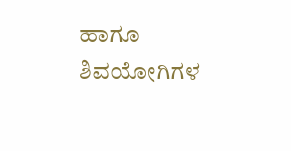ಹಾಗೂ ಶಿವಯೋಗಿಗಳ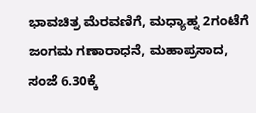ಭಾವಚಿತ್ರ ಮೆರವಣಿಗೆ, ಮಧ್ಯಾಹ್ನ 2ಗಂಟೆಗೆ ಜಂಗಮ ಗಣಾರಾಧನೆ, ಮಹಾಪ್ರಸಾದ, ಸಂಜೆ 6.30ಕ್ಕೆ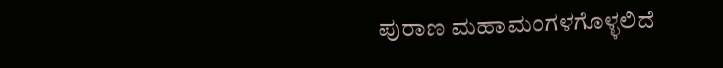ಪುರಾಣ ಮಹಾಮಂಗಳಗೊಳ್ಳಲಿದೆ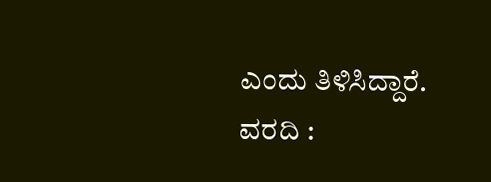ಎಂದು ತಿಳಿಸಿದ್ದಾರೆ.
ವರದಿ :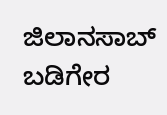ಜಿಲಾನಸಾಬ್ ಬಡಿಗೇರ